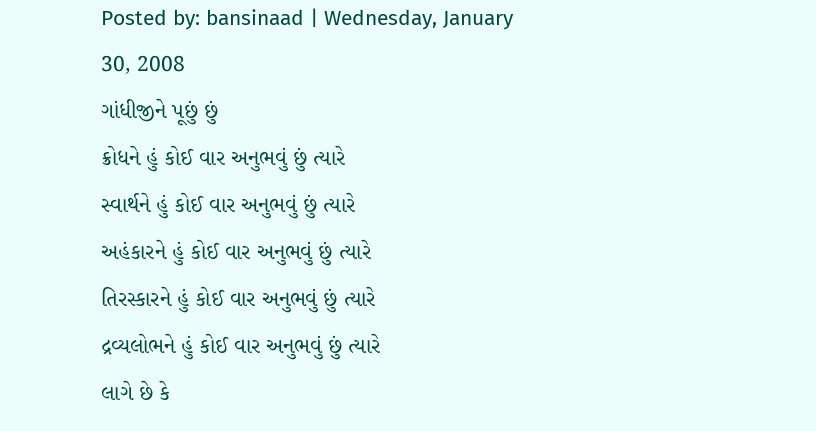Posted by: bansinaad | Wednesday, January 30, 2008
ગાંધીજીને પૂછું છું
ક્રોધને હું કોઈ વાર અનુભવું છું ત્યારે
સ્વાર્થને હું કોઈ વાર અનુભવું છું ત્યારે
અહંકારને હું કોઈ વાર અનુભવું છું ત્યારે
તિરસ્કારને હું કોઈ વાર અનુભવું છું ત્યારે
દ્રવ્યલોભને હું કોઈ વાર અનુભવું છું ત્યારે
લાગે છે કે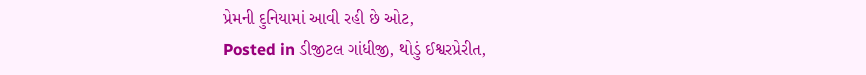પ્રેમની દુનિયામાં આવી રહી છે ઓટ,
Posted in ડીજીટલ ગાંધીજી, થોડું ઈશ્વરપ્રેરીત,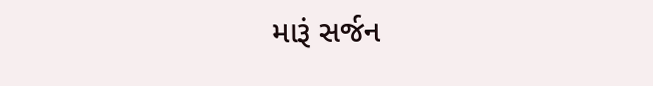મારૂં સર્જન